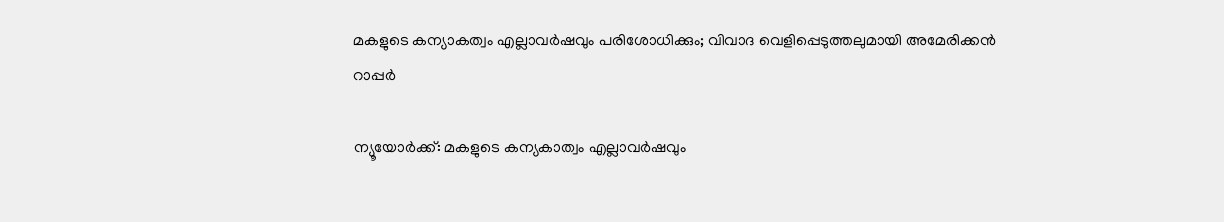മകളുടെ കന്യാകത്വം എല്ലാവര്‍ഷവും പരിശോധിക്കും; വിവാദ വെളിപ്പെടുത്തലുമായി അമേരിക്കന്‍ റാപ്പര്‍

ന്യൂയോര്‍ക്ക്: മകളുടെ കന്യകാത്വം എല്ലാവര്‍ഷവും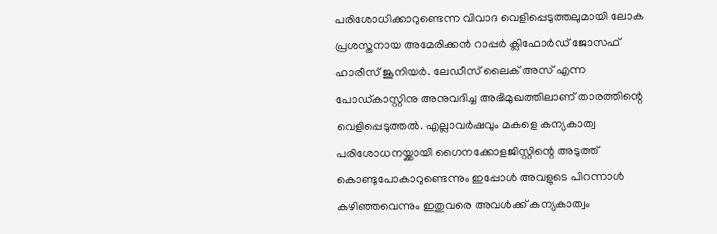പരിശോധിക്കാറുണ്ടെന്ന വിവാദ വെളിപ്പെടുത്തലുമായി ലോക പ്രശസ്തനായ അമേരിക്കന്‍ റാപ്പര്‍ ക്ലിഫോര്‍ഡ് ജോസഫ് ഹാരീസ് ജൂനിയര്‍. ലേഡീസ് ലൈക് അസ് എന്ന പോഡ്കാസ്റ്റിനു അനുവദിച്ച അഭിമുഖത്തിലാണ് താരത്തിന്റെ വെളിപ്പെടുത്തല്‍. എല്ലാവര്‍ഷവും മകളെ കന്യകാത്വ പരിശോധനയ്ക്കായി ഗൈനക്കോളജിസ്റ്റിന്റെ അടുത്ത് കൊണ്ടുപോകാറുണ്ടെന്നും ഇപ്പോള്‍ അവളുടെ പിറന്നാള്‍ കഴിഞ്ഞവെന്നും ഇതുവരെ അവള്‍ക്ക് കന്യകാത്വം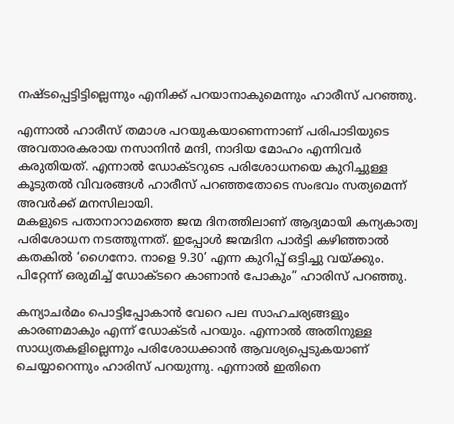നഷ്ടപ്പെട്ടിട്ടില്ലെന്നും എനിക്ക് പറയാനാകുമെന്നും ഹാരീസ് പറഞ്ഞു.

എന്നാല്‍ ഹാരീസ് തമാശ പറയുകയാണെന്നാണ് പരിപാടിയുടെ അവതാരകരായ നസാനിന്‍ മന്ദി, നാദിയ മോഹം എന്നിവര്‍ കരുതിയത്. എന്നാല്‍ ഡോക്ടറുടെ പരിശോധനയെ കുറിച്ചുള്ള കൂടുതല്‍ വിവരങ്ങള്‍ ഹാരീസ് പറഞ്ഞതോടെ സംഭവം സത്യമെന്ന് അവര്‍ക്ക് മനസിലായി.
മകളുടെ പതാനാറാമത്തെ ജന്മ ദിനത്തിലാണ് ആദ്യമായി കന്യകാത്വ പരിശോധന നടത്തുന്നത്. ഇപ്പോള്‍ ജന്മദിന പാര്‍ട്ടി കഴിഞ്ഞാല്‍ കതകില്‍ ‘ഗൈനോ. നാളെ 9.30’ എന്ന കുറിപ്പ് ഒട്ടിച്ചു വയ്ക്കും. പിറ്റേന്ന് ഒരുമിച്ച് ഡോക്ടറെ കാണാന്‍ പോകും” ഹാരിസ് പറഞ്ഞു.

കന്യാചര്‍മം പൊട്ടിപ്പോകാന്‍ വേറെ പല സാഹചര്യങ്ങളും കാരണമാകും എന്ന് ഡോക്ടര്‍ പറയും. എന്നാല്‍ അതിനുള്ള സാധ്യതകളില്ലെന്നും പരിശോധക്കാന്‍ ആവശ്യപ്പെടുകയാണ് ചെയ്യാറെന്നും ഹാരിസ് പറയുന്നു. എന്നാല്‍ ഇതിനെ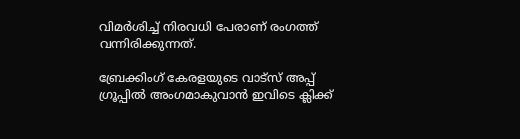വിമര്‍ശിച്ച് നിരവധി പേരാണ് രംഗത്ത് വന്നിരിക്കുന്നത്.

ബ്രേക്കിംഗ് കേരളയുടെ വാട്സ് അപ്പ് ഗ്രൂപ്പിൽ അംഗമാകുവാൻ ഇവിടെ ക്ലിക്ക്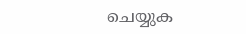ചെയ്യുക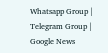Whatsapp Group | Telegram Group | Google News